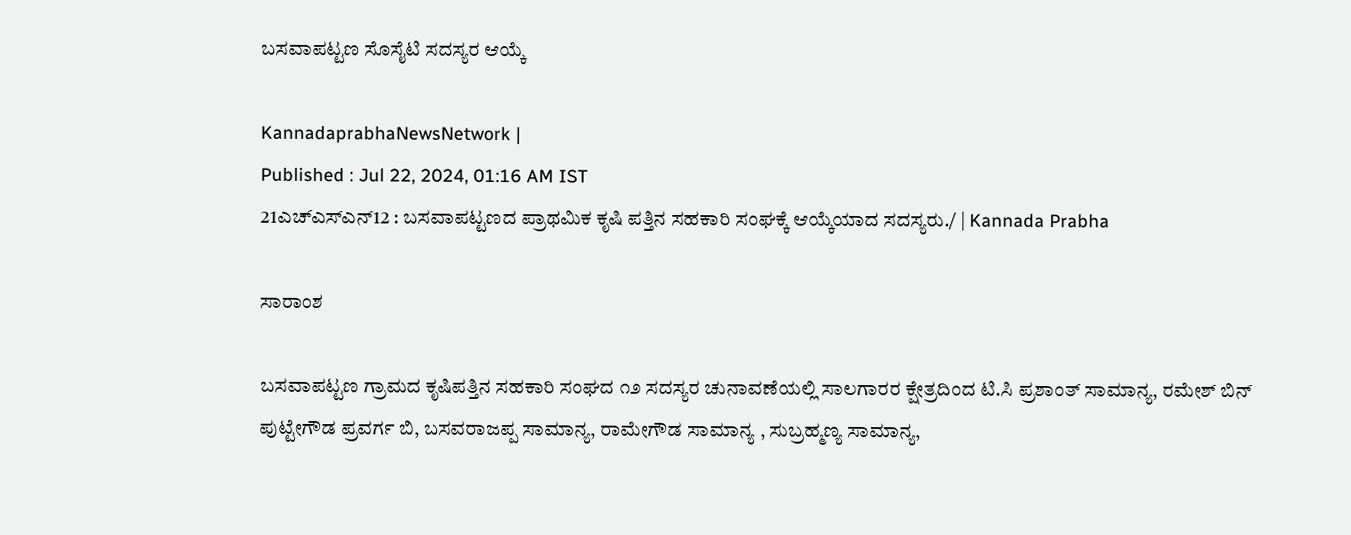ಬಸವಾಪಟ್ಟಣ ಸೊಸೈಟಿ ಸದಸ್ಯರ ಆಯ್ಕೆ

KannadaprabhaNewsNetwork |
Published : Jul 22, 2024, 01:16 AM IST
21ಎಚ್ಎಸ್ಎನ್12 : ಬಸವಾಪಟ್ಟಣದ ಪ್ರಾಥಮಿಕ ಕೃಷಿ ಪತ್ತಿನ ಸಹಕಾರಿ ಸಂಘಕ್ಕೆ ಆಯ್ಕೆಯಾದ ಸದಸ್ಯರು./ | Kannada Prabha

ಸಾರಾಂಶ

ಬಸವಾಪಟ್ಟಣ ಗ್ರಾಮದ ಕೃಷಿಪತ್ತಿನ ಸಹಕಾರಿ ಸಂಘದ ೧೨ ಸದಸ್ಯರ ಚುನಾವಣೆಯಲ್ಲಿ ಸಾಲಗಾರರ ಕ್ಷೇತ್ರದಿಂದ ಟಿ.ಸಿ ಪ್ರಶಾಂತ್‌ ಸಾಮಾನ್ಯ, ರಮೇಶ್ ಬಿನ್ ಪುಟ್ಟೇಗೌಡ ಪ್ರವರ್ಗ ಬಿ, ಬಸವರಾಜಪ್ಪ ಸಾಮಾನ್ಯ, ರಾಮೇಗೌಡ ಸಾಮಾನ್ಯ , ಸುಬ್ರಹ್ಮಣ್ಯ ಸಾಮಾನ್ಯ,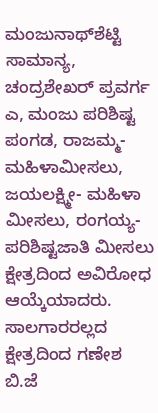ಮಂಜುನಾಥ್‌ಶೆಟ್ಟಿ ಸಾಮಾನ್ಯ, ಚಂದ್ರಶೇಖರ್ ಪ್ರವರ್ಗ ಎ, ಮಂಜು ಪರಿಶಿಷ್ಟ ಪಂಗಡ, ರಾಜಮ್ಮ-ಮಹಿಳಾಮೀಸಲು, ಜಯಲಕ್ಷ್ಮೀ- ಮಹಿಳಾ ಮೀಸಲು, ರಂಗಯ್ಯ-ಪರಿಶಿಷ್ಟಜಾತಿ ಮೀಸಲು ಕ್ಷೇತ್ರದಿಂದ ಅವಿರೋಧ ಆಯ್ಕೆಯಾದರು. ಸಾಲಗಾರರಲ್ಲದ ಕ್ಷೇತ್ರದಿಂದ ಗಣೇಶ ಬಿ.ಜೆ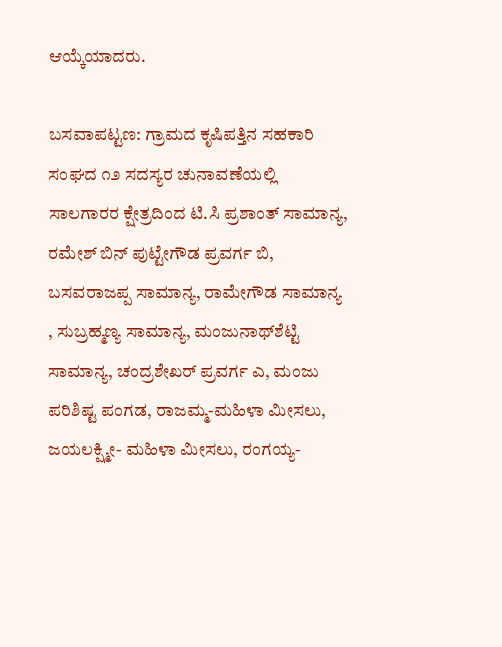ಆಯ್ಕೆಯಾದರು.

ಬಸವಾಪಟ್ಟಣ: ಗ್ರಾಮದ ಕೃಷಿಪತ್ತಿನ ಸಹಕಾರಿ ಸಂಘದ ೧೨ ಸದಸ್ಯರ ಚುನಾವಣೆಯಲ್ಲಿ ಸಾಲಗಾರರ ಕ್ಷೇತ್ರದಿಂದ ಟಿ.ಸಿ ಪ್ರಶಾಂತ್‌ ಸಾಮಾನ್ಯ, ರಮೇಶ್ ಬಿನ್ ಪುಟ್ಟೇಗೌಡ ಪ್ರವರ್ಗ ಬಿ, ಬಸವರಾಜಪ್ಪ ಸಾಮಾನ್ಯ, ರಾಮೇಗೌಡ ಸಾಮಾನ್ಯ , ಸುಬ್ರಹ್ಮಣ್ಯ ಸಾಮಾನ್ಯ, ಮಂಜುನಾಥ್‌ಶೆಟ್ಟಿ ಸಾಮಾನ್ಯ, ಚಂದ್ರಶೇಖರ್ ಪ್ರವರ್ಗ ಎ, ಮಂಜು ಪರಿಶಿಷ್ಟ ಪಂಗಡ, ರಾಜಮ್ಮ-ಮಹಿಳಾ ಮೀಸಲು, ಜಯಲಕ್ಷ್ಮೀ- ಮಹಿಳಾ ಮೀಸಲು, ರಂಗಯ್ಯ-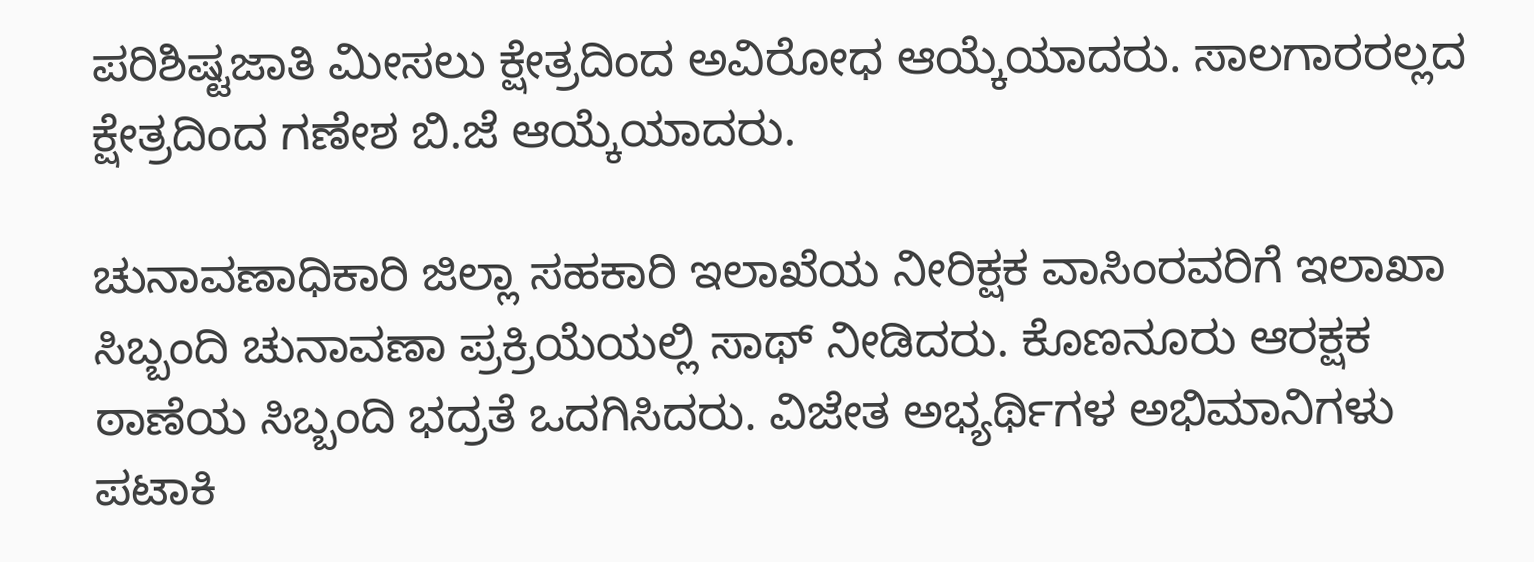ಪರಿಶಿಷ್ಟಜಾತಿ ಮೀಸಲು ಕ್ಷೇತ್ರದಿಂದ ಅವಿರೋಧ ಆಯ್ಕೆಯಾದರು. ಸಾಲಗಾರರಲ್ಲದ ಕ್ಷೇತ್ರದಿಂದ ಗಣೇಶ ಬಿ.ಜೆ ಆಯ್ಕೆಯಾದರು.

ಚುನಾವಣಾಧಿಕಾರಿ ಜಿಲ್ಲಾ ಸಹಕಾರಿ ಇಲಾಖೆಯ ನೀರಿಕ್ಷಕ ವಾಸಿಂರವರಿಗೆ ಇಲಾಖಾ ಸಿಬ್ಬಂದಿ ಚುನಾವಣಾ ಪ್ರಕ್ರಿಯೆಯಲ್ಲಿ ಸಾಥ್ ನೀಡಿದರು. ಕೊಣನೂರು ಆರಕ್ಷಕ ಠಾಣೆಯ ಸಿಬ್ಬಂದಿ ಭದ್ರತೆ ಒದಗಿಸಿದರು. ವಿಜೇತ ಅಭ್ಯರ್ಥಿಗಳ ಅಭಿಮಾನಿಗಳು ಪಟಾಕಿ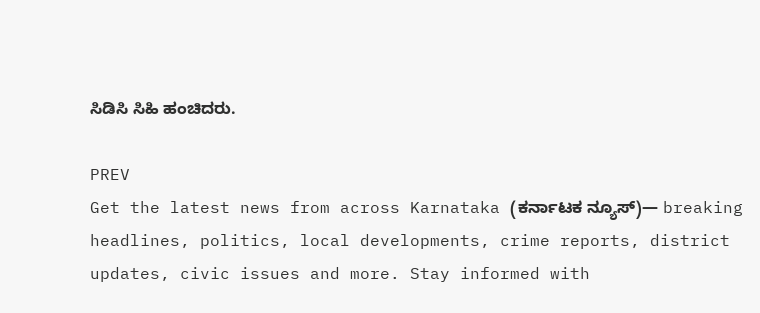ಸಿಡಿಸಿ ಸಿಹಿ ಹಂಚಿದರು.

PREV
Get the latest news from across Karnataka (ಕರ್ನಾಟಕ ನ್ಯೂಸ್)— breaking headlines, politics, local developments, crime reports, district updates, civic issues and more. Stay informed with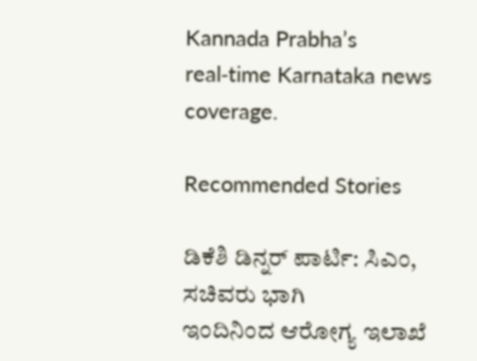Kannada Prabha’s real‑time Karnataka news coverage.

Recommended Stories

ಡಿಕೆಶಿ ಡಿನ್ನರ್‌ ಪಾರ್ಟಿ: ಸಿಎಂ, ಸಚಿವರು ಭಾಗಿ
ಇಂದಿನಿಂದ ಆರೋಗ್ಯ ಇಲಾಖೆ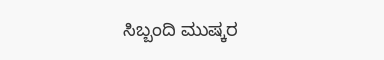ಸಿಬ್ಬಂದಿ ಮುಷ್ಕರ